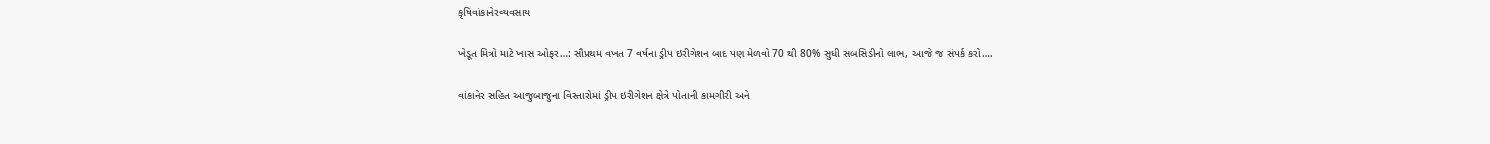કૃષિવાંકાનેરવ્યવસાય

ખેડૂત મિત્રો માટે ખાસ ઓફર…: સૌપ્રથમ વખત 7 વર્ષના ડ્રીપ ઇરીગેશન બાદ પણ મેળવો 70 થી 80% સુધી સબસિડીનો લાભ, આજે જ સંપર્ક કરો….

વાંકાનેર સહિત આજુબાજુના વિસ્તારોમાં ડ્રીપ ઇરીગેશન ક્ષેત્રે પોતાની કામગીરી અને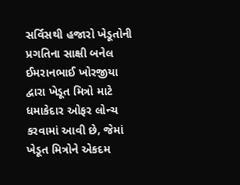સર્વિસથી હજારો ખેડૂતોની પ્રગતિના સાક્ષી બનેલ ઈમરાનભાઈ ખોરજીયા દ્વારા ખેડૂત મિત્રો માટે ધમાકેદાર ઓફર લોન્ચ કરવામાં આવી છે, જેમાં ખેડૂત મિત્રોને એકદમ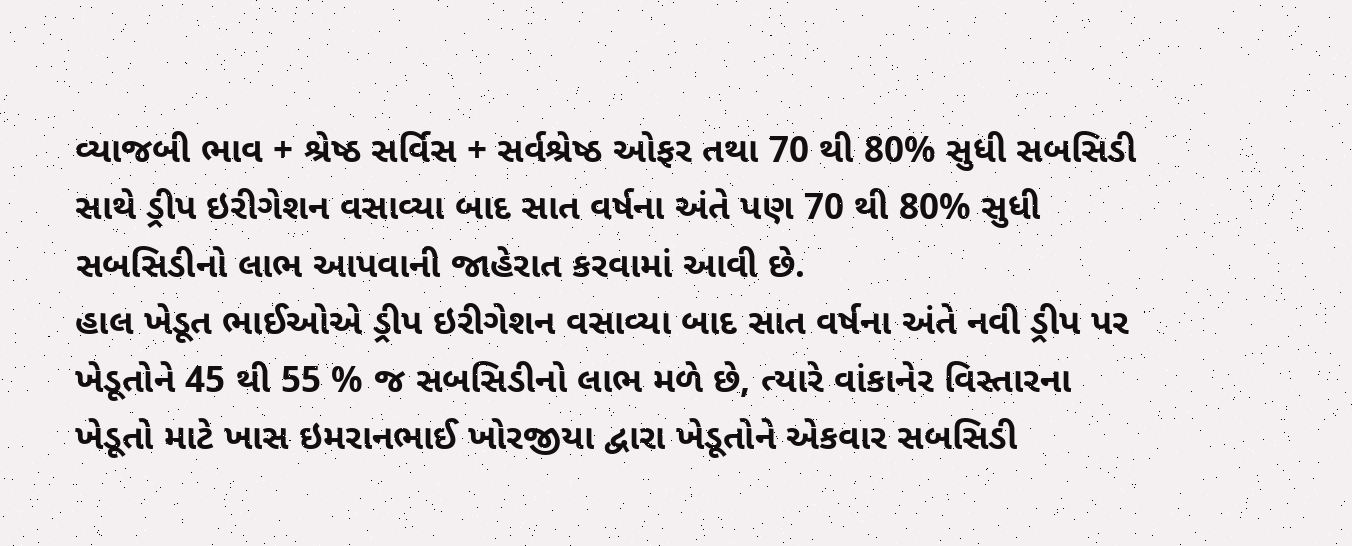વ્યાજબી ભાવ + શ્રેષ્ઠ સર્વિસ + સર્વશ્રેષ્ઠ ઓફર તથા 70 થી 80% સુધી સબસિડી સાથે ડ્રીપ ઇરીગેશન વસાવ્યા બાદ સાત વર્ષના અંતે પણ 70 થી 80% સુધી સબસિડીનો લાભ આપવાની જાહેરાત કરવામાં આવી છે.
હાલ ખેડૂત ભાઈઓએ ડ્રીપ ઇરીગેશન વસાવ્યા બાદ સાત વર્ષના અંતે નવી ડ્રીપ પર ખેડૂતોને 45 થી 55 % જ સબસિડીનો લાભ મળે છે, ત્યારે વાંકાનેર વિસ્તારના ખેડૂતો માટે ખાસ ઇમરાનભાઈ ખોરજીયા દ્વારા ખેડૂતોને એકવાર સબસિડી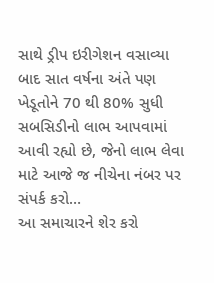સાથે ડ્રીપ ઇરીગેશન વસાવ્યા બાદ સાત વર્ષના અંતે પણ ખેડૂતોને 70 થી 80% સુધી સબસિડીનો લાભ આપવામાં આવી રહ્યો છે, જેનો લાભ લેવા માટે આજે જ નીચેના નંબર પર સંપર્ક કરો…
આ સમાચારને શેર કરો